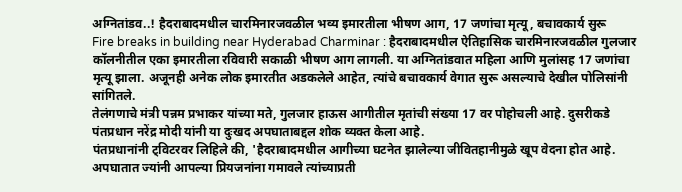अग्नितांडव..! हैदराबादमधील चारमिनारजवळील भव्य इमारतीला भीषण आग, 17 जणांचा मृत्यू, बचावकार्य सुरू
Fire breaks in building near Hyderabad Charminar : हैदराबादमधील ऐतिहासिक चारमिनारजवळील गुलजार कॉलनीतील एका इमारतीला रविवारी सकाळी भीषण आग लागली. या अग्नितांडवात महिला आणि मुलांसह 17 जणांचा मृत्यू झाला. अजूनही अनेक लोक इमारतीत अडकलेले आहेत, त्यांचे बचावकार्य वेगात सुरू असल्याचे देखील पोलिसांनी सांगितले.
तेलंगणाचे मंत्री पन्नम प्रभाकर यांच्या मते, गुलजार हाऊस आगीतील मृतांची संख्या 17 वर पोहोचली आहे. दुसरीकडे पंतप्रधान नरेंद्र मोदी यांनी या दुःखद अपघाताबद्दल शोक व्यक्त केला आहे.
पंतप्रधानांनी ट्विटरवर लिहिले की, 'हैदराबादमधील आगीच्या घटनेत झालेल्या जीवितहानीमुळे खूप वेदना होत आहे. अपघातात ज्यांनी आपल्या प्रियजनांना गमावले त्यांच्याप्रती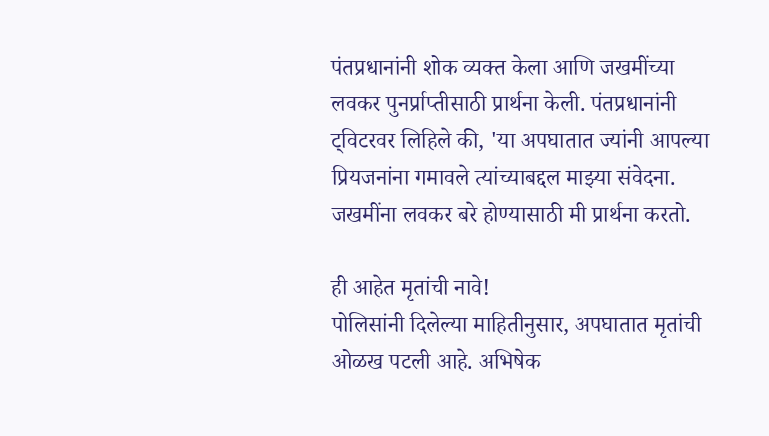पंतप्रधानांनी शोक व्यक्त केला आणि जखमींच्या लवकर पुनर्प्राप्तीसाठी प्रार्थना केली. पंतप्रधानांनी ट्विटरवर लिहिले की, 'या अपघातात ज्यांनी आपल्या प्रियजनांना गमावले त्यांच्याबद्दल माझ्या संवेदना. जखमींना लवकर बरे होण्यासाठी मी प्रार्थना करतो.

ही आहेत मृतांची नावे!
पोलिसांनी दिलेल्या माहितीनुसार, अपघातात मृतांची ओळख पटली आहे. अभिषेक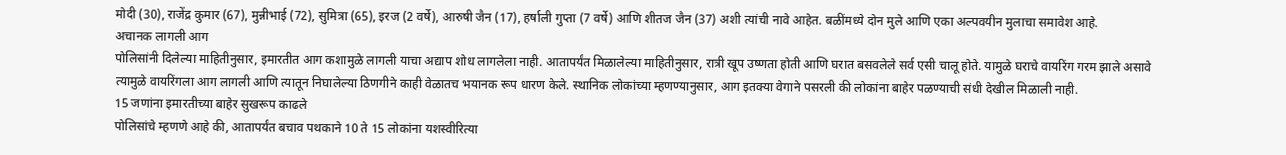मोदी (30), राजेंद्र कुमार (67), मुन्नीभाई (72), सुमित्रा (65), इरज (2 वर्षे), आरुषी जैन (17), हर्षाली गुप्ता (7 वर्षे) आणि शीतज जैन (37) अशी त्यांची नावे आहेत. बळींमध्ये दोन मुले आणि एका अल्पवयीन मुलाचा समावेश आहे.
अचानक लागली आग
पोलिसांनी दिलेल्या माहितीनुसार, इमारतीत आग कशामुळे लागली याचा अद्याप शोध लागलेला नाही. आतापर्यंत मिळालेल्या माहितीनुसार, रात्री खूप उष्णता होती आणि घरात बसवलेले सर्व एसी चालू होते. यामुळे घराचे वायरिंग गरम झाले असावे त्यामुळे वायरिंगला आग लागली आणि त्यातून निघालेल्या ठिणगीने काही वेळातच भयानक रूप धारण केले. स्थानिक लोकांच्या म्हणण्यानुसार, आग इतक्या वेगाने पसरली की लोकांना बाहेर पळण्याची संधी देखील मिळाली नाही.
15 जणांना इमारतीच्या बाहेर सुखरूप काढले
पोलिसांचे म्हणणे आहे की, आतापर्यंत बचाव पथकाने 10 ते 15 लोकांना यशस्वीरित्या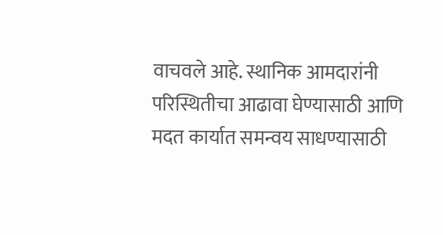वाचवले आहे. स्थानिक आमदारांनी परिस्थितीचा आढावा घेण्यासाठी आणि मदत कार्यात समन्वय साधण्यासाठी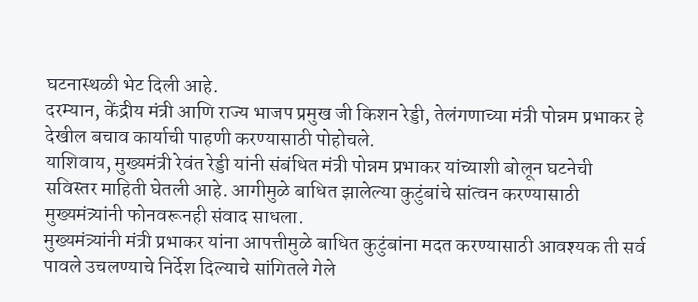घटनास्थळी भेट दिली आहे.
दरम्यान, केंद्रीय मंत्री आणि राज्य भाजप प्रमुख जी किशन रेड्डी, तेलंगणाच्या मंत्री पोन्नम प्रभाकर हे देखील बचाव कार्याची पाहणी करण्यासाठी पोहोचले.
याशिवाय, मुख्यमंत्री रेवंत रेड्डी यांनी संबंधित मंत्री पोन्नम प्रभाकर यांच्याशी बोलून घटनेची सविस्तर माहिती घेतली आहे. आगीमुळे बाधित झालेल्या कुटुंबांचे सांत्वन करण्यासाठी मुख्यमंत्र्यांनी फोनवरूनही संवाद साधला.
मुख्यमंत्र्यांनी मंत्री प्रभाकर यांना आपत्तीमुळे बाधित कुटुंबांना मदत करण्यासाठी आवश्यक ती सर्व पावले उचलण्याचे निर्देश दिल्याचे सांगितले गेले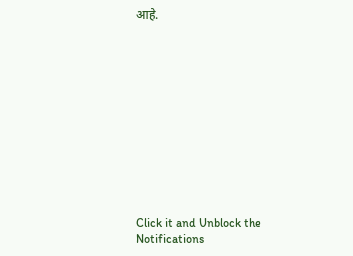आहे.












Click it and Unblock the Notifications